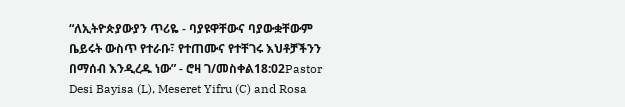“ለኢትዮጵያውያን ጥሪዬ - ባያዩዋቸውና ባያውቋቸውም ቤይሩት ውስጥ የተራቡ፣ የተጠሙና የተቸገሩ እህቶቻችንን በማሰብ እንዲረዱ ነው” - ሮዛ ገ/መስቀል18:02Pastor Desi Bayisa (L), Meseret Yifru (C) and Rosa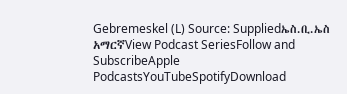Gebremeskel (L) Source: Suppliedኤስ.ቢ.ኤስ አማርኛView Podcast SeriesFollow and SubscribeApple PodcastsYouTubeSpotifyDownload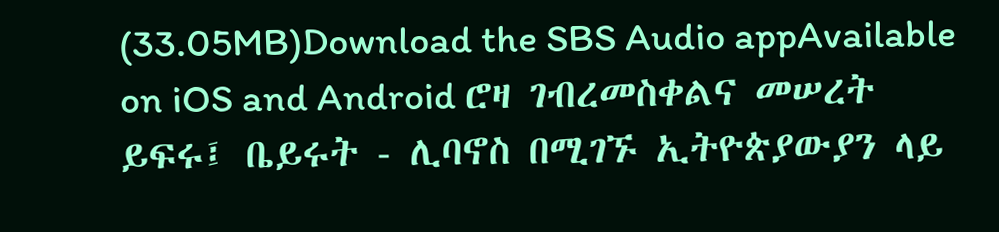(33.05MB)Download the SBS Audio appAvailable on iOS and Android ሮዛ ገብረመስቀልና መሠረት ይፍሩ፤ ቤይሩት - ሊባኖስ በሚገኙ ኢትዮጵያውያን ላይ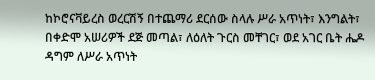ከኮሮናቫይረስ ወረርሽኝ በተጨማሪ ደርሰው ስላሉ ሥራ አጥነት፣ እንግልት፣ በቀድሞ አሠሪዎች ደጅ መጣል፣ ለዕለት ጉርስ መቸገር፣ ወደ አገር ቤት ሔዶ ዳግም ለሥራ አጥነት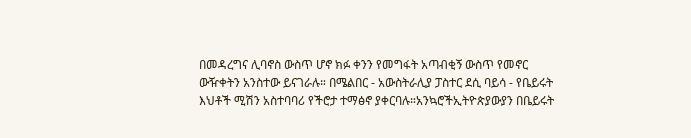በመዳረግና ሊባኖስ ውስጥ ሆኖ ክፉ ቀንን የመግፋት አጣብቂኝ ውስጥ የመኖር ውዥቀትን አንስተው ይናገራሉ። በሜልበር - አውስትራሊያ ፓስተር ደሲ ባይሳ - የቤይሩት እህቶች ሚሽን አስተባባሪ የችሮታ ተማፅኖ ያቀርባሉ።አንኳሮችኢትዮጵያውያን በቤይሩት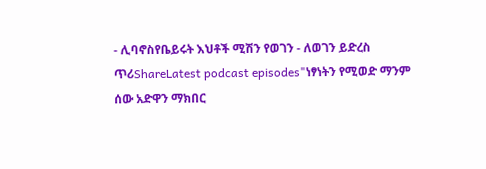- ሊባኖስየቤይሩት እህቶች ሚሽን የወገን - ለወገን ይድረስ ጥሪShareLatest podcast episodes"ነፃነትን የሚወድ ማንም ሰው አድዋን ማክበር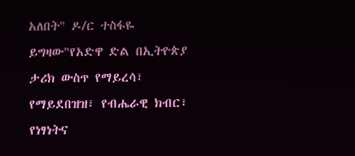አለበት" ዶ/ር ተስፋዬ ይግዛው"የአድዋ ድል በኢትዮጵያ ታሪክ ውስጥ የማይረሳ፣ የማይደበዝዝ፣ የብሔራዊ ክብር፣ የነፃነትና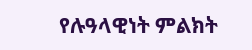የሉዓላዊነት ምልክት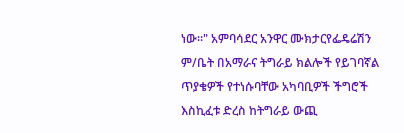ነው።" አምባሳደር አንዋር ሙክታርየፌዴሬሽን ም/ቤት በአማራና ትግራይ ክልሎች የይገባኛል ጥያቄዎች የተነሱባቸው አካባቢዎች ችግሮች እስኪፈቱ ድረስ ከትግራይ ውጪ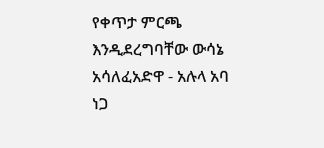የቀጥታ ምርጫ እንዲደረግባቸው ውሳኔ አሳለፈአድዋ - አሉላ አባ ነጋ